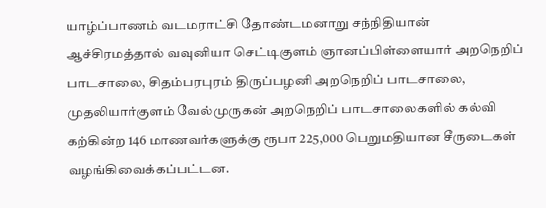யாழ்ப்பாணம் வடமராட்சி தோண்டமனாறு சந்நிதியான் ஆச்சிரமத்தால் வவுனியா செட்டிகுளம் ஞானப்பிள்ளையார் அறநெறிப் பாடசாலை, சிதம்பரபுரம் திருப்பழனி அறநெறிப் பாடசாலை, முதலியார்குளம் வேல்முருகன் அறநெறிப் பாடசாலைகளில் கல்வி கற்கின்ற 146 மாணவர்களுக்கு ரூபா 225,000 பெறுமதியான சீருடைகள் வழங்கிவைக்கப்பட்டன.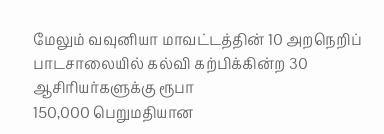மேலும் வவுனியா மாவட்டத்தின் 10 அறநெறிப் பாடசாலையில் கல்வி கற்பிக்கின்ற 30 ஆசிரியர்களுக்கு ரூபா
150,000 பெறுமதியான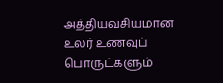அத்தியவசியமான உலர் உணவுப் பொருட்களும்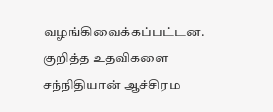வழங்கிவைக்கப்பட்டன.
குறித்த உதவிகளை சந்நிதியான் ஆச்சிரம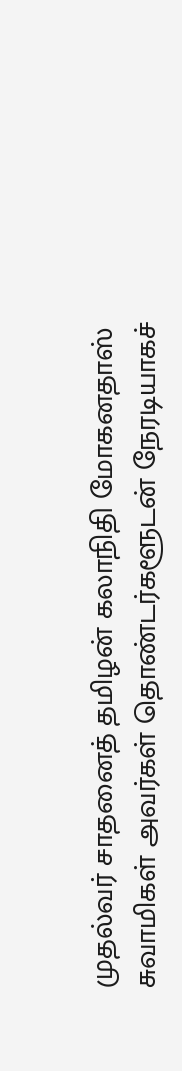முதல்வர் சாதனைத் தமிழன் கலாநிதி மோகனதாஸ் சுவாமிகள் அவர்கள் தொண்டர்களூடன் நேரடியாகச்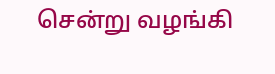சென்று வழங்கி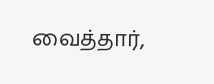வைத்தார்,